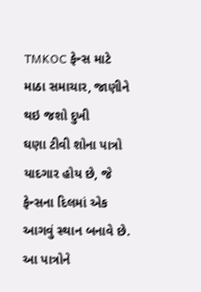TMKOC ફેન્સ માટે માઠા સમાચાર, જાણીને થઇ જશો દુખી
ઘણા ટીવી શોના પાત્રો યાદગાર હોય છે, જે ફેન્સના દિલમાં એક આગવું સ્થાન બનાવે છે. આ પાત્રોને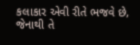કલાકાર એવી રીતે ભજવે છે, જેનાથી તે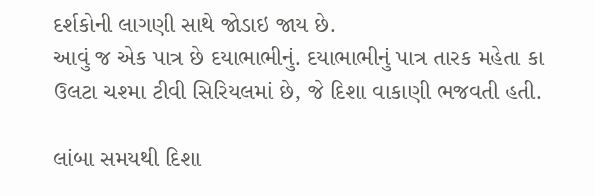દર્શકોની લાગણી સાથે જોડાઇ જાય છે.
આવું જ એક પાત્ર છે દયાભાભીનું. દયાભાભીનું પાત્ર તારક મહેતા કા ઉલટા ચશ્મા ટીવી સિરિયલમાં છે, જે દિશા વાકાણી ભજવતી હતી.

લાંબા સમયથી દિશા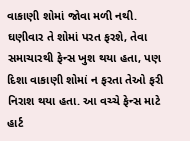વાકાણી શોમાં જોવા મળી નથી. ઘણીવાર તે શોમાં પરત ફરશે, તેવા સમાચારથી ફેન્સ ખુશ થયા હતા, પણ દિશા વાકાણી શોમાં ન ફરતા તેઓ ફરી નિરાશ થયા હતા. આ વચ્ચે ફેન્સ માટે હાર્ટ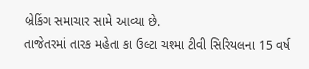બ્રેકિંગ સમાચાર સામે આવ્યા છે.
તાજેતરમાં તારક મહેતા કા ઉલ્ટા ચશ્મા ટીવી સિરિયલના 15 વર્ષ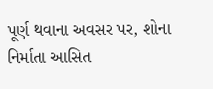પૂર્ણ થવાના અવસર પર, શોના નિર્માતા આસિત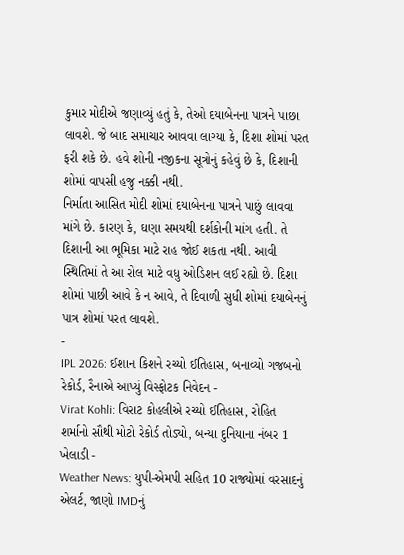કુમાર મોદીએ જણાવ્યું હતું કે, તેઓ દયાબેનના પાત્રને પાછા લાવશે. જે બાદ સમાચાર આવવા લાગ્યા કે, દિશા શોમાં પરત ફરી શકે છે. હવે શોની નજીકના સૂત્રોનું કહેવું છે કે, દિશાની શોમાં વાપસી હજુ નક્કી નથી.
નિર્માતા આસિત મોદી શોમાં દયાબેનના પાત્રને પાછું લાવવા માંગે છે. કારણ કે, ઘણા સમયથી દર્શકોની માંગ હતી. તે દિશાની આ ભૂમિકા માટે રાહ જોઈ શકતા નથી. આવી સ્થિતિમાં તે આ રોલ માટે વધુ ઓડિશન લઈ રહ્યો છે. દિશા શોમાં પાછી આવે કે ન આવે, તે દિવાળી સુધી શોમાં દયાબેનનું પાત્ર શોમાં પરત લાવશે.
-
IPL 2026: ઈશાન કિશને રચ્યો ઈતિહાસ, બનાવ્યો ગજબનો રેકોર્ડ, રૈનાએ આપ્યું વિસ્ફોટક નિવેદન -
Virat Kohli: વિરાટ કોહલીએ રચ્યો ઈતિહાસ, રોહિત શર્માનો સૌથી મોટો રેકોર્ડ તોડ્યો, બન્યા દુનિયાના નંબર 1 ખેલાડી -
Weather News: યુપી-એમપી સહિત 10 રાજ્યોમાં વરસાદનું એલર્ટ, જાણો IMDનું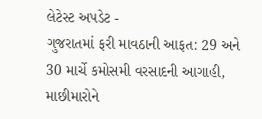લેટેસ્ટ અપડેટ -
ગુજરાતમાં ફરી માવઠાની આફત: 29 અને 30 માર્ચે કમોસમી વરસાદની આગાહી, માછીમારોને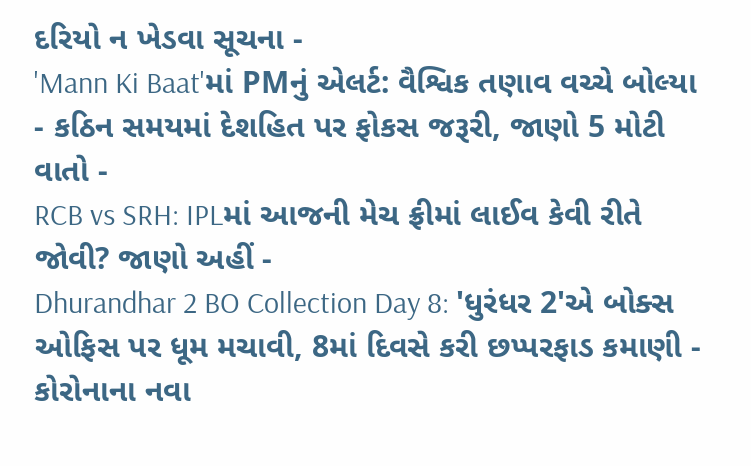દરિયો ન ખેડવા સૂચના -
'Mann Ki Baat'માં PMનું એલર્ટ: વૈશ્વિક તણાવ વચ્ચે બોલ્યા - કઠિન સમયમાં દેશહિત પર ફોકસ જરૂરી, જાણો 5 મોટી વાતો -
RCB vs SRH: IPLમાં આજની મેચ ફ્રીમાં લાઈવ કેવી રીતે જોવી? જાણો અહીં -
Dhurandhar 2 BO Collection Day 8: 'ધુરંધર 2'એ બોક્સ ઓફિસ પર ધૂમ મચાવી, 8માં દિવસે કરી છપ્પરફાડ કમાણી -
કોરોનાના નવા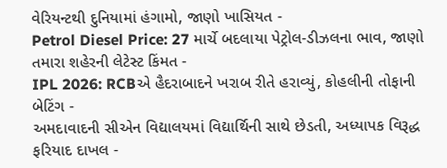વેરિયન્ટથી દુનિયામાં હંગામો, જાણો ખાસિયત -
Petrol Diesel Price: 27 માર્ચે બદલાયા પેટ્રોલ-ડીઝલના ભાવ, જાણો તમારા શહેરની લેટેસ્ટ કિંમત -
IPL 2026: RCBએ હૈદરાબાદને ખરાબ રીતે હરાવ્યું, કોહલીની તોફાની બેટિંગ -
અમદાવાદની સીએન વિદ્યાલયમાં વિદ્યાર્થિની સાથે છેડતી, અધ્યાપક વિરૂદ્ધ ફરિયાદ દાખલ -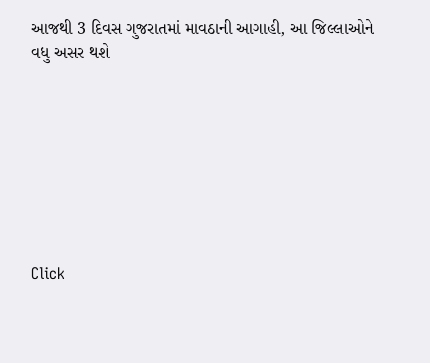આજથી 3 દિવસ ગુજરાતમાં માવઠાની આગાહી, આ જિલ્લાઓને વધુ અસર થશે








Click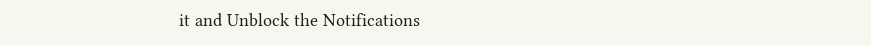it and Unblock the Notifications